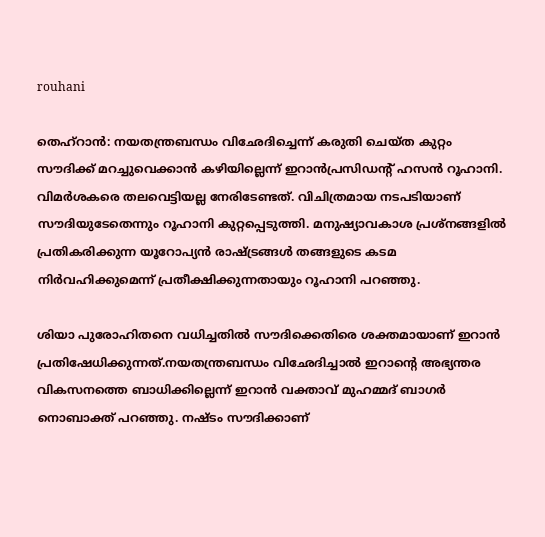rouhani

തെഹ്‌റാന്‍: നയതന്ത്രബന്ധം വിഛേദിച്ചെന്ന് കരുതി ചെയ്ത കുറ്റം സൗദിക്ക് മറച്ചുവെക്കാന്‍ കഴിയില്ലെന്ന് ഇറാന്‍പ്രസിഡന്റ് ഹസന്‍ റൂഹാനി. വിമര്‍ശകരെ തലവെട്ടിയല്ല നേരിടേണ്ടത്. വിചിത്രമായ നടപടിയാണ് സൗദിയുടേതെന്നും റൂഹാനി കുറ്റപ്പെടുത്തി. മനുഷ്യാവകാശ പ്രശ്‌നങ്ങളില്‍ പ്രതികരിക്കുന്ന യൂറോപ്യന്‍ രാഷ്ട്രങ്ങള്‍ തങ്ങളുടെ കടമ നിര്‍വഹിക്കുമെന്ന് പ്രതീക്ഷിക്കുന്നതായും റൂഹാനി പറഞ്ഞു.

ശിയാ പുരോഹിതനെ വധിച്ചതില്‍ സൗദിക്കെതിരെ ശക്തമായാണ് ഇറാന്‍ പ്രതിഷേധിക്കുന്നത്.നയതന്ത്രബന്ധം വിഛേദിച്ചാല്‍ ഇറാന്റെ അഭ്യന്തര വികസനത്തെ ബാധിക്കില്ലെന്ന് ഇറാന്‍ വക്താവ് മുഹമ്മദ് ബാഗര്‍ നൊബാക്ത് പറഞ്ഞു. നഷ്ടം സൗദിക്കാണ്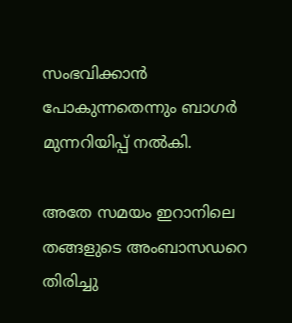സംഭവിക്കാന്‍ പോകുന്നതെന്നും ബാഗര്‍ മുന്നറിയിപ്പ് നല്‍കി.

അതേ സമയം ഇറാനിലെ തങ്ങളുടെ അംബാസഡറെ തിരിച്ചു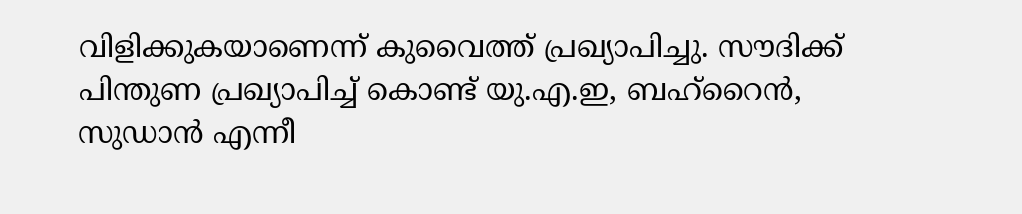വിളിക്കുകയാണെന്ന് കുവൈത്ത് പ്രഖ്യാപിച്ചു. സൗദിക്ക് പിന്തുണ പ്രഖ്യാപിച്ച് കൊണ്ട് യു.എ.ഇ, ബഹ്‌റൈന്‍, സുഡാന്‍ എന്നീ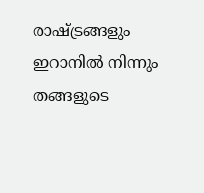രാഷ്ട്രങ്ങളും ഇറാനില്‍ നിന്നും തങ്ങളുടെ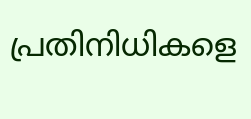പ്രതിനിധികളെ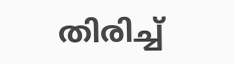തിരിച്ച്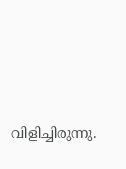വിളിച്ചിരുന്നു.